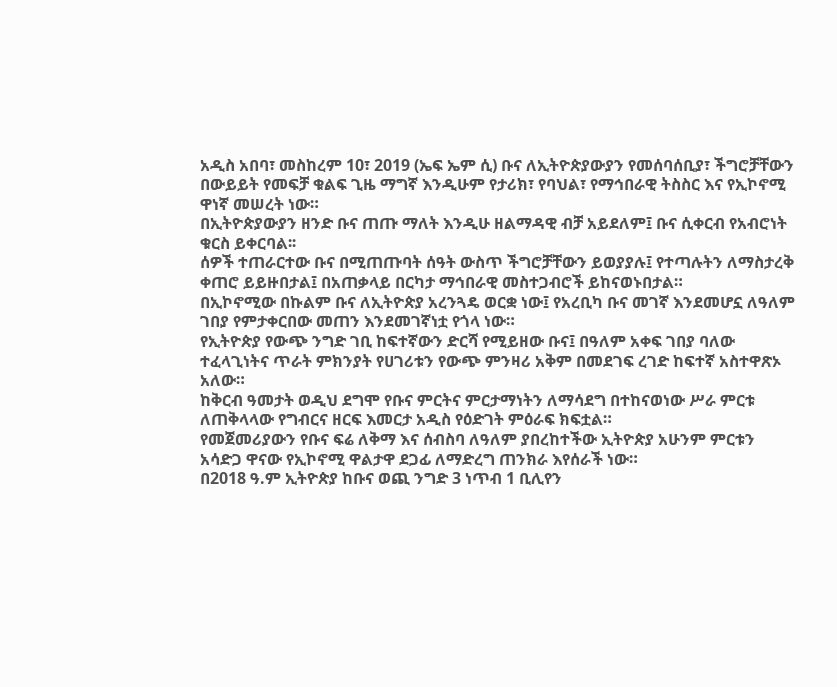አዲስ አበባ፣ መስከረም 10፣ 2019 (ኤፍ ኤም ሲ) ቡና ለኢትዮጵያውያን የመሰባሰቢያ፣ ችግሮቻቸውን በውይይት የመፍቻ ቁልፍ ጊዜ ማግኛ እንዲሁም የታሪክ፣ የባህል፣ የማኅበራዊ ትስስር እና የኢኮኖሚ ዋነኛ መሠረት ነው።
በኢትዮጵያውያን ዘንድ ቡና ጠጡ ማለት እንዲሁ ዘልማዳዊ ብቻ አይደለም፤ ቡና ሲቀርብ የአብሮነት ቁርስ ይቀርባል፡፡
ሰዎች ተጠራርተው ቡና በሚጠጡባት ሰዓት ውስጥ ችግሮቻቸውን ይወያያሉ፤ የተጣሉትን ለማስታረቅ ቀጠሮ ይይዙበታል፤ በአጠቃላይ በርካታ ማኅበራዊ መስተጋብሮች ይከናወኑበታል።
በኢኮኖሚው በኩልም ቡና ለኢትዮጵያ አረንጓዴ ወርቋ ነው፤ የአረቢካ ቡና መገኛ እንደመሆኗ ለዓለም ገበያ የምታቀርበው መጠን እንደመገኛነቷ የጎላ ነው።
የኢትዮጵያ የውጭ ንግድ ገቢ ከፍተኛውን ድርሻ የሚይዘው ቡና፤ በዓለም አቀፍ ገበያ ባለው ተፈላጊነትና ጥራት ምክንያት የሀገሪቱን የውጭ ምንዛሪ አቅም በመደገፍ ረገድ ከፍተኛ አስተዋጽኦ አለው።
ከቅርብ ዓመታት ወዲህ ደግሞ የቡና ምርትና ምርታማነትን ለማሳደግ በተከናወነው ሥራ ምርቱ ለጠቅላላው የግብርና ዘርፍ እመርታ አዲስ የዕድገት ምዕራፍ ክፍቷል።
የመጀመሪያውን የቡና ፍሬ ለቅማ እና ሰብስባ ለዓለም ያበረከተችው ኢትዮጵያ አሁንም ምርቱን አሳድጋ ዋናው የኢኮኖሚ ዋልታዋ ደጋፊ ለማድረግ ጠንክራ እየሰራች ነው።
በ2018 ዓ.ም ኢትዮጵያ ከቡና ወጪ ንግድ 3 ነጥብ 1 ቢሊየን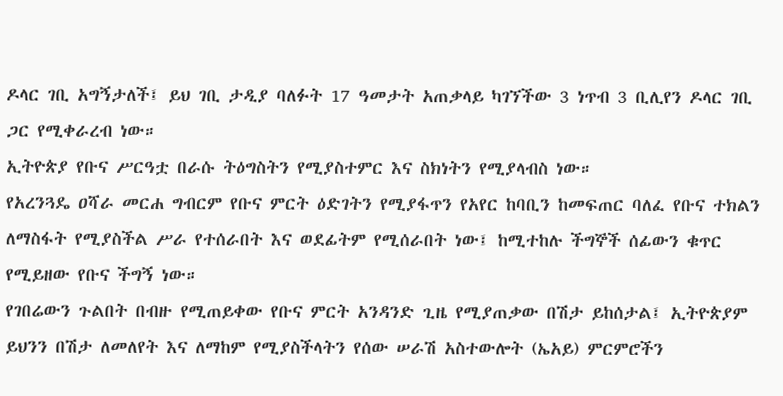ዶላር ገቢ አግኝታለች፤ ይህ ገቢ ታዲያ ባለፉት 17 ዓመታት አጠቃላይ ካገኘችው 3 ነጥብ 3 ቢሊየን ዶላር ገቢ ጋር የሚቀራረብ ነው።
ኢትዮጵያ የቡና ሥርዓቷ በራሱ ትዕግስትን የሚያስተምር እና ስክነትን የሚያላብስ ነው።
የአረንጓዴ ዐሻራ መርሐ ግብርም የቡና ምርት ዕድገትን የሚያፋጥን የአየር ከባቢን ከመፍጠር ባለፈ የቡና ተክልን ለማስፋት የሚያስችል ሥራ የተሰራበት እና ወደፊትም የሚሰራበት ነው፤ ከሚተከሉ ችግኞች ሰፊውን ቁጥር የሚይዘው የቡና ችግኝ ነው።
የገበሬውን ጉልበት በብዙ የሚጠይቀው የቡና ምርት አንዳንድ ጊዜ የሚያጠቃው በሽታ ይከሰታል፤ ኢትዮጵያም ይህንን በሽታ ለመለየት እና ለማከም የሚያስችላትን የሰው ሠራሽ አስተውሎት (ኤአይ) ምርምሮችን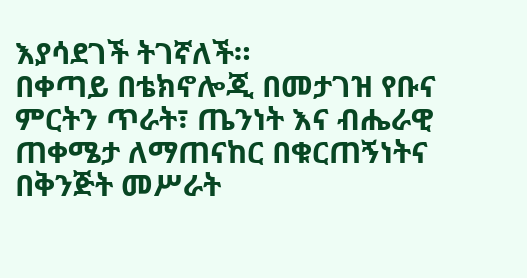እያሳደገች ትገኛለች።
በቀጣይ በቴክኖሎጂ በመታገዝ የቡና ምርትን ጥራት፣ ጤንነት እና ብሔራዊ ጠቀሜታ ለማጠናከር በቁርጠኝነትና በቅንጅት መሥራት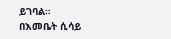ይገባል።
በእመቤት ሲሳይ